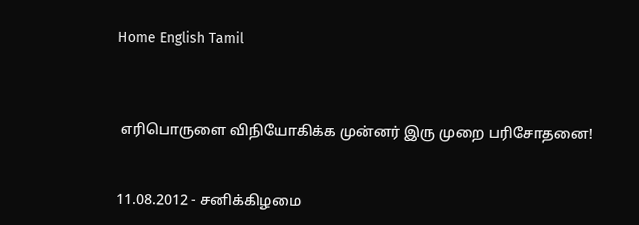Home English Tamil



 எரிபொருளை விநியோகிக்க முன்னர் இரு முறை பரிசோதனை!


11.08.2012 - சனிக்கிழமை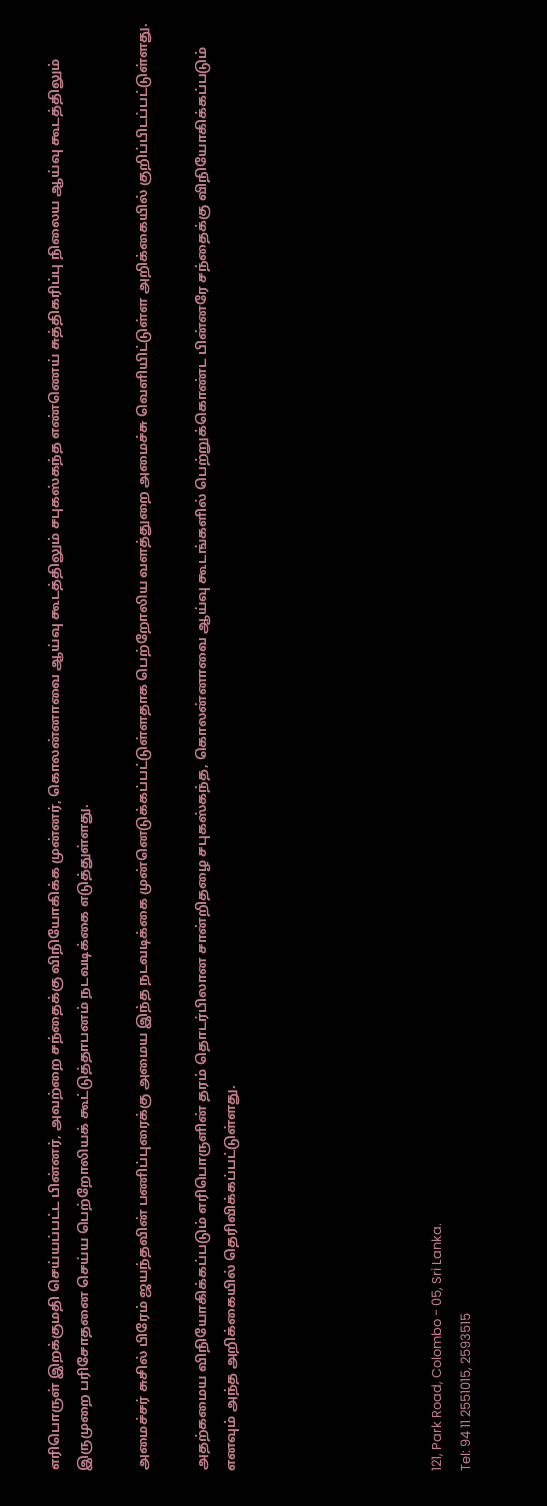எரிபொருள் இறக்குமதி செய்யப்பட்ட பின்னர், அவற்றை சந்தைக்கு விநியோகிக்க முன்னர், கொலன்னாவை ஆய்வு கூடத்திலும் சபுகஸ்கந்த எண்ணெய் சுத்திகரிப்பு நிலைய ஆய்வு கூடத்திலும் இருமுறை பரிசோதனை செய்ய பெற்றோலியக் கூட்டுத்தாபனம் நடவடிக்கை எடுத்துள்ளது.

அமைச்சர் சுசில் பிரேம் ஜயந்தவின் பணிப்புரைக்கு அமைய இந்த நடவடிக்கை முன்னெடுக்கப்பட்டுள்ளதாக பெற்றோலிய வளத்துறை அமைச்சு வெளியிட்டுள்ள அறிக்கையில் குறிப்பிடப்பட்டுள்ளது.

அதற்கமைய விநியோகிக்கப்படும் எரிபொருளின் தரம் தொடர்பிலான சான்றிதழை சபுகஸ்கந்த, கொலன்னாவை ஆய்வு கூடங்களில் பெற்றுக்கொண்ட பின்னரே சந்தைக்கு விநியோகிக்கப்படும் எனவும் அந்த அறிக்கையில் தெரிவிக்கப்பட்டுள்ளது.






121, Park Road, Colombo - 05, Sri Lanka.
Tel: 94 11 2551015, 2593515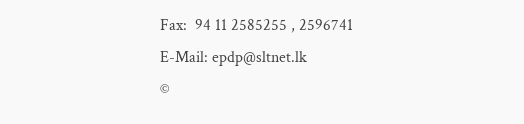Fax:  94 11 2585255 , 2596741
E-Mail: epdp@sltnet.lk
©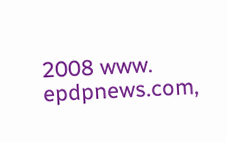2008 www. epdpnews.com,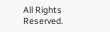All Rights Reserved.